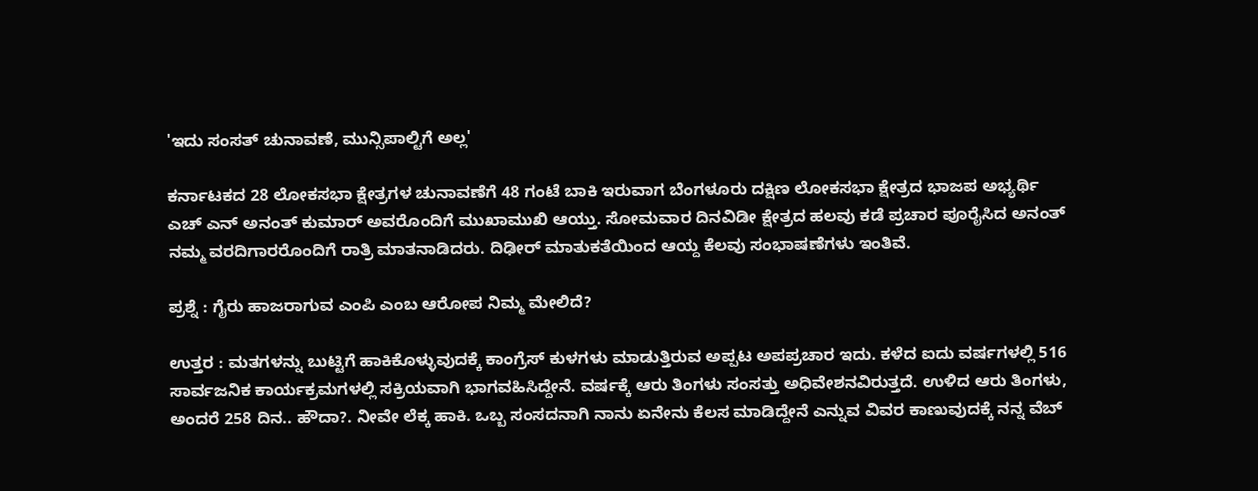'ಇದು ಸಂಸತ್ ಚುನಾವಣೆ, ಮುನ್ಸಿಪಾಲ್ಟಿಗೆ ಅಲ್ಲ'

ಕರ್ನಾಟಕದ 28 ಲೋಕಸಭಾ ಕ್ಷೇತ್ರಗಳ ಚುನಾವಣೆಗೆ 48 ಗಂಟೆ ಬಾಕಿ ಇರುವಾಗ ಬೆಂಗಳೂರು ದಕ್ಷಿಣ ಲೋಕಸಭಾ ಕ್ಷೇತ್ರದ ಭಾಜಪ ಅಭ್ಯರ್ಥಿ ಎಚ್ ಎನ್ ಅನಂತ್ ಕುಮಾರ್ ಅವರೊಂದಿಗೆ ಮುಖಾಮುಖಿ ಆಯ್ತು. ಸೋಮವಾರ ದಿನವಿಡೀ ಕ್ಷೇತ್ರದ ಹಲವು ಕಡೆ ಪ್ರಚಾರ ಪೂರೈಸಿದ ಅನಂತ್ ನಮ್ಮ ವರದಿಗಾರರೊಂದಿಗೆ ರಾತ್ರಿ ಮಾತನಾಡಿದರು. ದಿಢೀರ್ ಮಾತುಕತೆಯಿಂದ ಆಯ್ದ ಕೆಲವು ಸಂಭಾಷಣೆಗಳು ಇಂತಿವೆ.

ಪ್ರಶ್ನೆ : ಗೈರು ಹಾಜರಾಗುವ ಎಂಪಿ ಎಂಬ ಆರೋಪ ನಿಮ್ಮ ಮೇಲಿದೆ?

ಉತ್ತರ : ಮತಗಳನ್ನು ಬುಟ್ಟಿಗೆ ಹಾಕಿಕೊಳ್ಳುವುದಕ್ಕೆ ಕಾಂಗ್ರೆಸ್‌ ಕುಳಗಳು ಮಾಡುತ್ತಿರುವ ಅಪ್ಪಟ ಅಪಪ್ರಚಾರ ಇದು. ಕಳೆದ ಐದು ವರ್ಷಗಳಲ್ಲಿ 516 ಸಾರ್ವಜನಿಕ ಕಾರ್ಯಕ್ರಮಗಳಲ್ಲಿ ಸಕ್ರಿಯವಾಗಿ ಭಾಗವಹಿಸಿದ್ದೇನೆ. ವರ್ಷಕ್ಕೆ ಆರು ತಿಂಗಳು ಸಂಸತ್ತು ಅಧಿವೇಶನವಿರುತ್ತದೆ. ಉಳಿದ ಆರು ತಿಂಗಳು, ಅಂದರೆ 258 ದಿನ.. ಹೌದಾ?. ನೀವೇ ಲೆಕ್ಕ ಹಾಕಿ. ಒಬ್ಬ ಸಂಸದನಾಗಿ ನಾನು ಏನೇನು ಕೆಲಸ ಮಾಡಿದ್ದೇನೆ ಎನ್ನುವ ವಿವರ ಕಾಣುವುದಕ್ಕೆ ನನ್ನ ವೆಬ್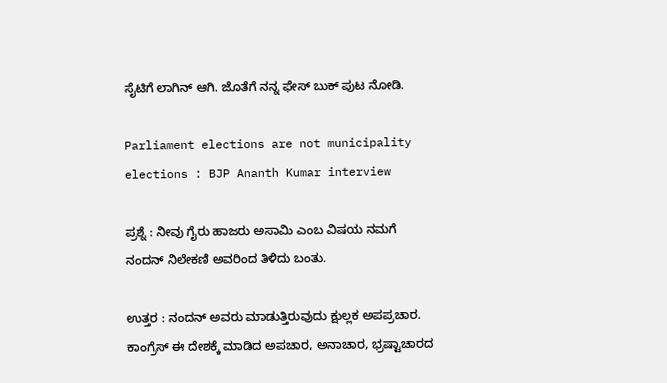ಸೈಟಿಗೆ ಲಾಗಿನ್‌ ಆಗಿ. ಜೊತೆಗೆ ನನ್ನ ಫೇಸ್ ಬುಕ್ ಪುಟ ನೋಡಿ.

Parliament elections are not municipality elections : BJP Ananth Kumar interview

ಪ್ರಶ್ನೆ : ನೀವು ಗೈರು ಹಾಜರು ಅಸಾಮಿ ಎಂಬ ವಿಷಯ ನಮಗೆ ನಂದನ್‌ ನಿಲೇಕಣಿ ಅವರಿಂದ ತಿಳಿದು ಬಂತು.

ಉತ್ತರ : ನಂದನ್‌ ಅವರು ಮಾಡುತ್ತಿರುವುದು ಕ್ಷುಲ್ಲಕ ಅಪಪ್ರಚಾರ. ಕಾಂಗ್ರೆಸ್‌ ಈ ದೇಶಕ್ಕೆ ಮಾಡಿದ ಅಪಚಾರ, ಅನಾಚಾರ, ಭ್ರಷ್ಟಾಚಾರದ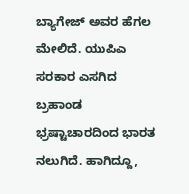ಬ್ಯಾಗೇಜ್‌ ಅವರ ಹೆಗಲ ಮೇಲಿದೆ. ಯುಪಿಎ ಸರಕಾರ ಎಸಗಿದ ಬ್ರಹಾಂಡ ಭ್ರಷ್ಟಾಚಾರದಿಂದ ಭಾರತ ನಲುಗಿದೆ. ಹಾಗಿದ್ದೂ,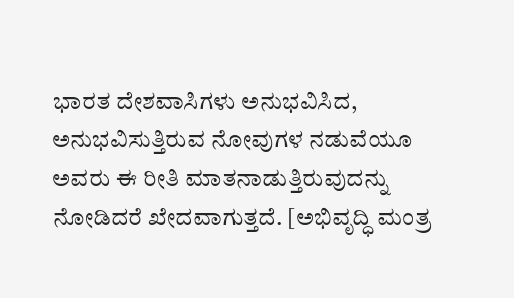ಭಾರತ ದೇಶವಾಸಿಗಳು ಅನುಭವಿಸಿದ, ಅನುಭವಿಸುತ್ತಿರುವ ನೋವುಗಳ ನಡುವೆಯೂ ಅವರು ಈ ರೀತಿ ಮಾತನಾಡುತ್ತಿರುವುದನ್ನು ನೋಡಿದರೆ ಖೇದವಾಗುತ್ತದೆ. [ಅಭಿವೃದ್ಧಿ ಮಂತ್ರ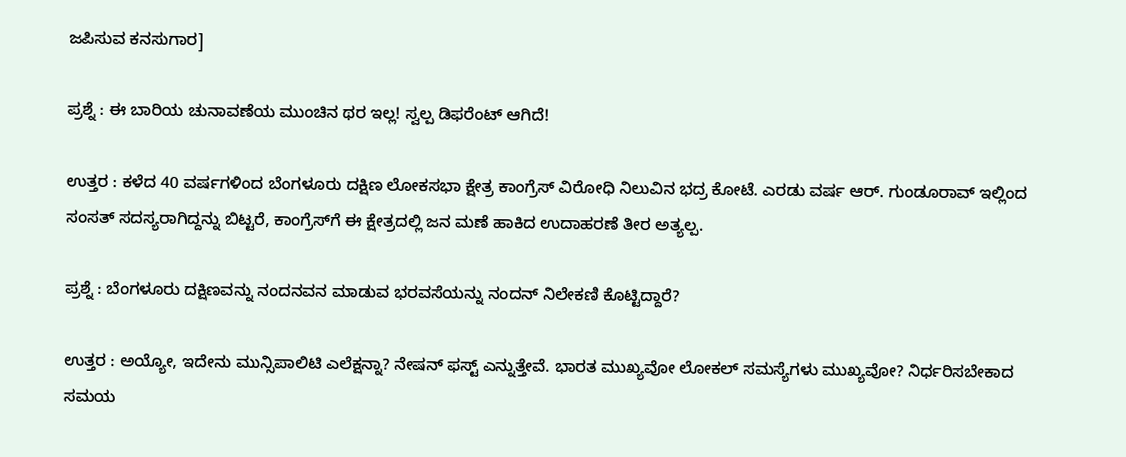ಜಪಿಸುವ ಕನಸುಗಾರ]

ಪ್ರಶ್ನೆ : ಈ ಬಾರಿಯ ಚುನಾವಣೆಯ ಮುಂಚಿನ ಥರ ಇಲ್ಲ! ಸ್ವಲ್ಪ ಡಿಫರೆಂಟ್ ಆಗಿದೆ!

ಉತ್ತರ : ಕಳೆದ 40 ವರ್ಷಗಳಿಂದ ಬೆಂಗಳೂರು ದಕ್ಷಿಣ ಲೋಕಸಭಾ ಕ್ಷೇತ್ರ ಕಾಂಗ್ರೆಸ್‌ ವಿರೋಧಿ ನಿಲುವಿನ ಭದ್ರ ಕೋಟೆ. ಎರಡು ವರ್ಷ ಆರ್‌. ಗುಂಡೂರಾವ್‌ ಇಲ್ಲಿಂದ ಸಂಸತ್‌ ಸದಸ್ಯರಾಗಿದ್ದನ್ನು ಬಿಟ್ಟರೆ, ಕಾಂಗ್ರೆಸ್‌ಗೆ ಈ ಕ್ಷೇತ್ರದಲ್ಲಿ ಜನ ಮಣೆ ಹಾಕಿದ ಉದಾಹರಣೆ ತೀರ ಅತ್ಯಲ್ಪ.

ಪ್ರಶ್ನೆ : ಬೆಂಗಳೂರು ದಕ್ಷಿಣವನ್ನು ನಂದನವನ ಮಾಡುವ ಭರವಸೆಯನ್ನು ನಂದನ್‌ ನಿಲೇಕಣಿ ಕೊಟ್ಟಿದ್ದಾರೆ?

ಉತ್ತರ : ಅಯ್ಯೋ, ಇದೇನು ಮುನ್ಸಿಪಾಲಿಟಿ ಎಲೆಕ್ಷನ್ನಾ? ನೇಷನ್‌ ಫಸ್ಟ್‌ ಎನ್ನುತ್ತೇವೆ. ಭಾರತ ಮುಖ್ಯವೋ ಲೋಕಲ್‌ ಸಮಸ್ಯೆಗಳು ಮುಖ್ಯವೋ? ನಿರ್ಧರಿಸಬೇಕಾದ ಸಮಯ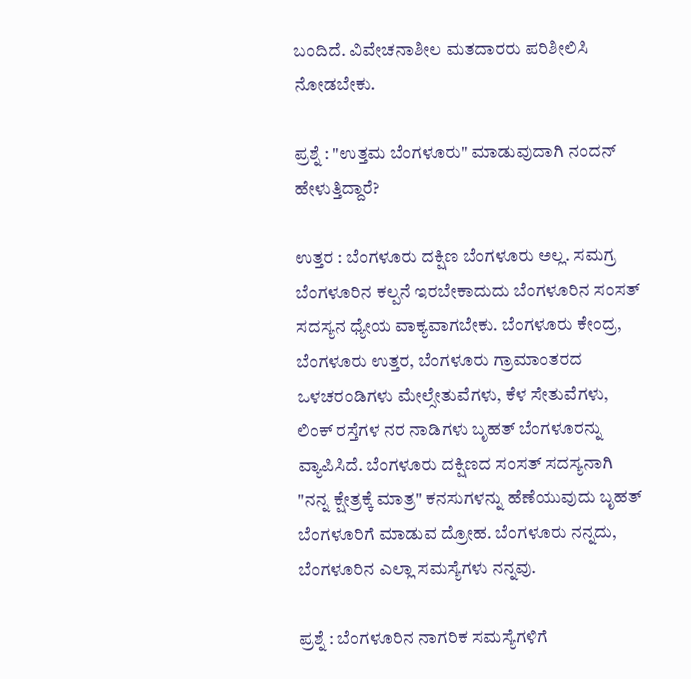ಬಂದಿದೆ. ವಿವೇಚನಾಶೀಲ ಮತದಾರರು ಪರಿಶೀಲಿಸಿ ನೋಡಬೇಕು.

ಪ್ರಶ್ನೆ : "ಉತ್ತಮ ಬೆಂಗಳೂರು" ಮಾಡುವುದಾಗಿ ನಂದನ್‌ ಹೇಳುತ್ತಿದ್ದಾರೆ?

ಉತ್ತರ : ಬೆಂಗಳೂರು ದಕ್ಷಿಣ ಬೆಂಗಳೂರು ಅಲ್ಲ. ಸಮಗ್ರ ಬೆಂಗಳೂರಿನ ಕಲ್ಪನೆ ಇರಬೇಕಾದುದು ಬೆಂಗಳೂರಿನ ಸಂಸತ್‌ ಸದಸ್ಯನ ಧ್ಯೇಯ ವಾಕ್ಯವಾಗಬೇಕು. ಬೆಂಗಳೂರು ಕೇಂದ್ರ, ಬೆಂಗಳೂರು ಉತ್ತರ, ಬೆಂಗಳೂರು ಗ್ರಾಮಾಂತರದ ಒಳಚರಂಡಿಗಳು ಮೇಲ್ಸೇತುವೆಗಳು, ಕೆಳ ಸೇತುವೆಗಳು, ಲಿಂಕ್‌ ರಸ್ತೆಗಳ ನರ ನಾಡಿಗಳು ಬೃಹತ್‌ ಬೆಂಗಳೂರನ್ನು ವ್ಯಾಪಿಸಿದೆ. ಬೆಂಗಳೂರು ದಕ್ಷಿಣದ ಸಂಸತ್‌ ಸದಸ್ಯನಾಗಿ "ನನ್ನ ಕ್ಷೇತ್ರಕ್ಕೆ ಮಾತ್ರ" ಕನಸುಗಳನ್ನು ಹೆಣೆಯುವುದು ಬೃಹತ್‌ ಬೆಂಗಳೂರಿಗೆ ಮಾಡುವ ದ್ರೋಹ. ಬೆಂಗಳೂರು ನನ್ನದು, ಬೆಂಗಳೂರಿನ ಎಲ್ಲಾ ಸಮಸ್ಯೆಗಳು ನನ್ನವು.

ಪ್ರಶ್ನೆ : ಬೆಂಗಳೂರಿನ ನಾಗರಿಕ ಸಮಸ್ಯೆಗಳಿಗೆ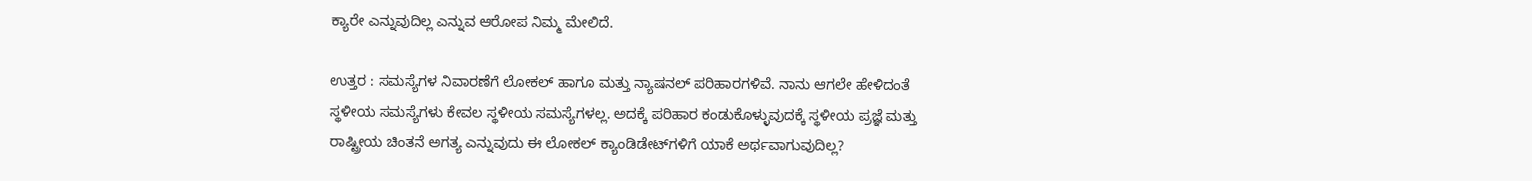ಕ್ಯಾರೇ ಎನ್ನುವುದಿಲ್ಲ ಎನ್ನುವ ಆರೋಪ ನಿಮ್ಮ ಮೇಲಿದೆ.

ಉತ್ತರ : ಸಮಸ್ಯೆಗಳ ನಿವಾರಣೆಗೆ ಲೋಕಲ್‌ ಹಾಗೂ ಮತ್ತು ನ್ಯಾಷನಲ್‌ ಪರಿಹಾರಗಳಿವೆ. ನಾನು ಆಗಲೇ ಹೇಳಿದಂತೆ ಸ್ಥಳೀಯ ಸಮಸ್ಯೆಗಳು ಕೇವಲ ಸ್ಥಳೀಯ ಸಮಸ್ಯೆಗಳಲ್ಲ. ಅದಕ್ಕೆ ಪರಿಹಾರ ಕಂಡುಕೊಳ್ಳುವುದಕ್ಕೆ ಸ್ಥಳೀಯ ಪ್ರಜ್ಞೆ ಮತ್ತು ರಾಷ್ಟ್ರೀಯ ಚಿಂತನೆ ಅಗತ್ಯ ಎನ್ನುವುದು ಈ ಲೋಕಲ್‌ ಕ್ಯಾಂಡಿಡೇಟ್‌ಗಳಿಗೆ ಯಾಕೆ ಅರ್ಥವಾಗುವುದಿಲ್ಲ?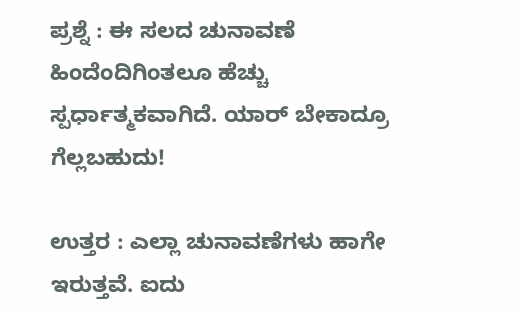ಪ್ರಶ್ನೆ : ಈ ಸಲದ ಚುನಾವಣೆ ಹಿಂದೆಂದಿಗಿಂತಲೂ ಹೆಚ್ಚು ಸ್ಪರ್ಧಾತ್ಮಕವಾಗಿದೆ. ಯಾರ್ ಬೇಕಾದ್ರೂ ಗೆಲ್ಲಬಹುದು!

ಉತ್ತರ : ಎಲ್ಲಾ ಚುನಾವಣೆಗಳು ಹಾಗೇ ಇರುತ್ತವೆ. ಐದು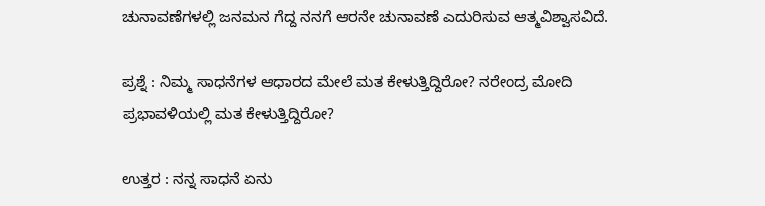ಚುನಾವಣೆಗಳಲ್ಲಿ ಜನಮನ ಗೆದ್ದ ನನಗೆ ಆರನೇ ಚುನಾವಣೆ ಎದುರಿಸುವ ಆತ್ಮವಿಶ್ವಾಸವಿದೆ.

ಪ್ರಶ್ನೆ : ನಿಮ್ಮ ಸಾಧನೆಗಳ ಆಧಾರದ ಮೇಲೆ ಮತ ಕೇಳುತ್ತಿದ್ದಿರೋ? ನರೇಂದ್ರ ಮೋದಿ ಪ್ರಭಾವಳಿಯಲ್ಲಿ ಮತ ಕೇಳುತ್ತಿದ್ದಿರೋ?

ಉತ್ತರ : ನನ್ನ ಸಾಧನೆ ಏನು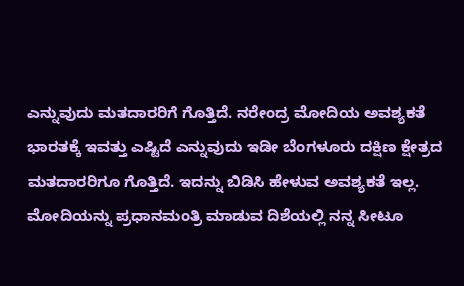ಎನ್ನುವುದು ಮತದಾರರಿಗೆ ಗೊತ್ತಿದೆ. ನರೇಂದ್ರ ಮೋದಿಯ ಅವಶ್ಯಕತೆ ಭಾರತಕ್ಕೆ ಇವತ್ತು ಎಷ್ಟಿದೆ ಎನ್ನುವುದು ಇಡೀ ಬೆಂಗಳೂರು ದಕ್ಷಿಣ ಕ್ಷೇತ್ರದ ಮತದಾರರಿಗೂ ಗೊತ್ತಿದೆ. ಇದನ್ನು ಬಿಡಿಸಿ ಹೇಳುವ ಅವಶ್ಯಕತೆ ಇಲ್ಲ. ಮೋದಿಯನ್ನು ಪ್ರಧಾನಮಂತ್ರಿ ಮಾಡುವ ದಿಶೆಯಲ್ಲಿ ನನ್ನ ಸೀಟೂ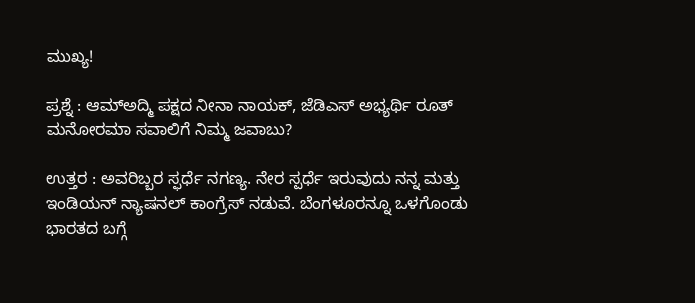ಮುಖ್ಯ!

ಪ್ರಶ್ನೆ : ಆಮ್‌ಅದ್ಮಿ ಪಕ್ಷದ ನೀನಾ ನಾಯಕ್, ಜೆಡಿಎಸ್‌ ಅಭ್ಯರ್ಥಿ ರೂತ್ ಮನೋರಮಾ ಸವಾಲಿಗೆ ನಿಮ್ಮ ಜವಾಬು?

ಉತ್ತರ : ಅವರಿಬ್ಬರ ಸ್ಫರ್ಧೆ ನಗಣ್ಯ. ನೇರ ಸ್ಪರ್ಧೆ ಇರುವುದು ನನ್ನ ಮತ್ತು ಇಂಡಿಯನ್‌ ನ್ಯಾಷನಲ್‌ ಕಾಂಗ್ರೆಸ್‌ ನಡುವೆ. ಬೆಂಗಳೂರನ್ನೂ ಒಳಗೊಂಡು ಭಾರತದ ಬಗ್ಗೆ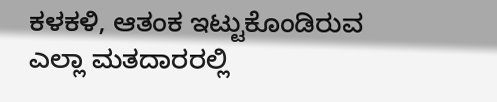ಕಳಕಳಿ, ಆತಂಕ ಇಟ್ಟುಕೊಂಡಿರುವ ಎಲ್ಲಾ ಮತದಾರರಲ್ಲಿ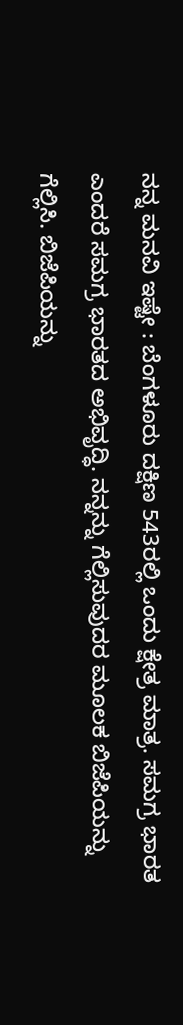ನನ್ನ ಮನವಿ ಇಷ್ಟೇ : ಬೆಂಗಳೂರು ದಕ್ಷಿಣ 543ರಲ್ಲಿ ಒಂದು ಕ್ಷೇತ್ರ ಮಾತ್ರ. ಸಮಗ್ರ ಭಾರತ ಎಂದರೆ ಸಮಗ್ರ ಭಾರತದ ಅಭಿವೃದ್ಧಿ. ನನ್ನನ್ನು ಗೆಲ್ಲಿಸುವುದರ ಮೂಲಕ ಬಿಜೆಪಿಯನ್ನು ಗೆಲ್ಲಿಸಿ. ಬಿಜೆಪಿಯನ್ನು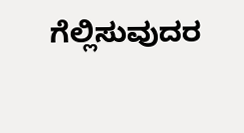ಗೆಲ್ಲಿಸುವುದರ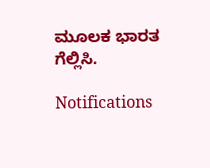ಮೂಲಕ ಭಾರತ ಗೆಲ್ಲಿಸಿ.

Notifications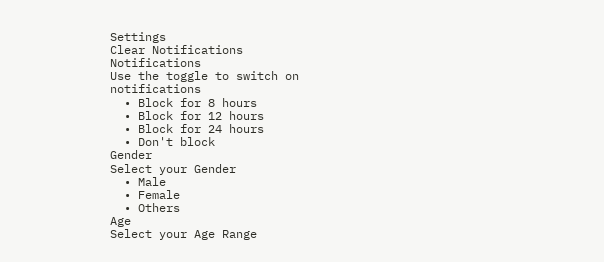Settings
Clear Notifications
Notifications
Use the toggle to switch on notifications
  • Block for 8 hours
  • Block for 12 hours
  • Block for 24 hours
  • Don't block
Gender
Select your Gender
  • Male
  • Female
  • Others
Age
Select your Age Range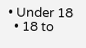• Under 18
  • 18 to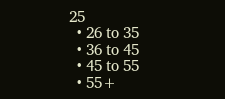25
  • 26 to 35
  • 36 to 45
  • 45 to 55
  • 55+